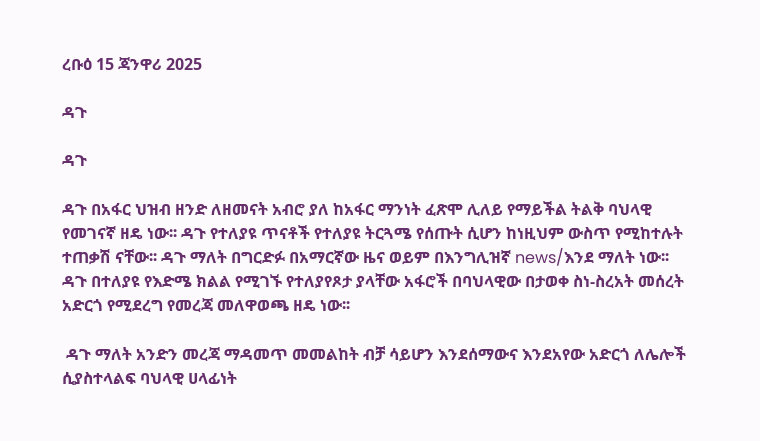ረቡዕ 15 ጃንዋሪ 2025

ዳጉ

ዳጉ

ዳጉ በአፋር ህዝብ ዘንድ ለዘመናት አብሮ ያለ ከአፋር ማንነት ፈጽሞ ሊለይ የማይችል ትልቅ ባህላዊ የመገናኛ ዘዴ ነው፡፡ ዳጉ የተለያዩ ጥናቶች የተለያዩ ትርጓሜ የሰጡት ሲሆን ከነዚህም ውስጥ የሚከተሉት ተጠቃሽ ናቸው፡፡ ዳጉ ማለት በግርድፉ በአማርኛው ዜና ወይም በእንግሊዝኛ news/እንደ ማለት ነው፡፡ ዳጉ በተለያዩ የእድሜ ክልል የሚገኙ የተለያየጾታ ያላቸው አፋሮች በባህላዊው በታወቀ ስነ-ስረአት መሰረት አድርጎ የሚደረግ የመረጃ መለዋወጫ ዘዴ ነው፡፡

 ዳጉ ማለት አንድን መረጃ ማዳመጥ መመልከት ብቻ ሳይሆን እንደሰማውና እንደአየው አድርጎ ለሌሎች ሲያስተላልፍ ባህላዊ ሀላፊነት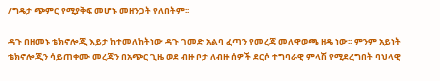/ግዴታ ጭምር የሚያቅፍ መሆኑ መዘንጋት የለበትም፡፡

ዳጉ በዘመኑ ቴክኖሎጂ እይታ ከተመለከትነው ዳጉ ገመድ አልባ ፈጣን የመረጃ መለዋወጫ ዘዴ ነው፡፡ ምንም አይነት ቴክኖሎጂን ሳይጠቀሙ መረጃን በአጭር ጊዜ ወደ ብዙ ቦታ ለብዙ ሰዎች ደርሶ ተግባራዊ ምላሽ የሚደረግበት ባህላዊ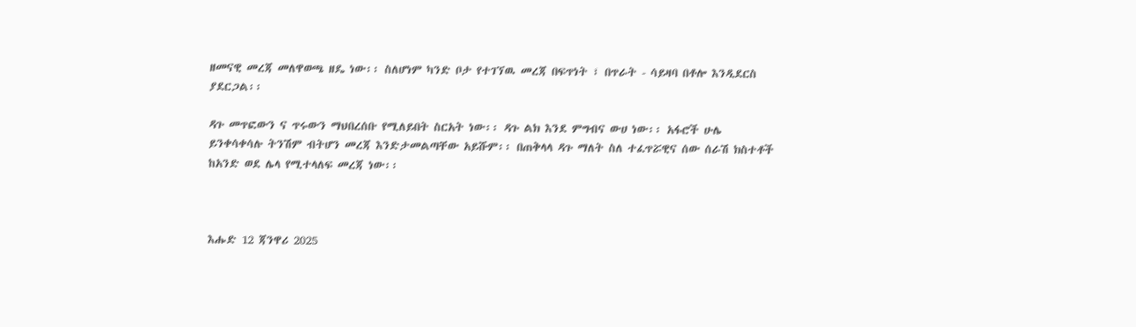ዘመናዊ መረጃ መለዋወጫ ዘዴ ነው፡፡ ስለሆነም ካንድ ቦታ የተገኘዉ መረጃ በፍጥነት ፣ በጥራት - ሳይዛባ በቶሎ እንዲደርስ ያደርጋል፡፡

ዳጉ መጥፎውን ና ጥሩውን ማህበረሰቡ የሚለይበት ስርአት ነው፡፡ ዳጉ ልክ እንደ ምግብና ውሀ ነው፡፡ አፋሮች ሁሌ ይንቀሳቀሳሉ ትንሽም ብትሆን መረጃ እንድታመልጣቸው አይሹም፡፡ በጠቅላላ ዳጉ ማለት ስለ ተፈጥሯዊና ሰው ሰራሽ ክስተቶች ከአንድ ወደ ሌላ የሚተላለፍ መረጃ ነው፡፡



እሑድ 12 ጃንዋሪ 2025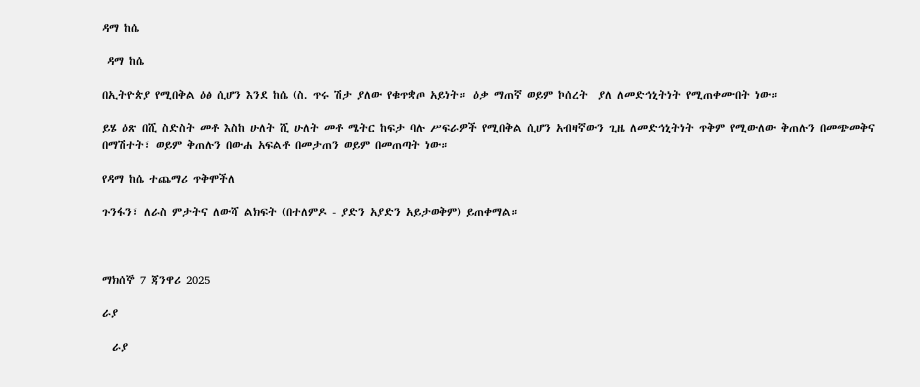ዳማ ከሴ

 ዳማ ከሴ

በኢትዮጵያ የሚበቅል ዕፅ ሲሆን እንደ ከሴ (ስ. ጥሩ ሽታ ያለው የቁጥቋጦ አይነት። ዕቃ ማጠኛ ወይም ኮሰረት  ያለ ለመድኅኒትነት የሚጠቀሙበት ነው።

ይሄ ዕጽ በሺ ስድስት መቶ እስከ ሁለት ሺ ሁለት መቶ ሜትር ከፍታ ባሉ ሥፍራዎች የሚበቅል ሲሆን አብዛኛውን ጊዜ ለመድኅኒትነት ጥቅም የሚውለው ቅጠሉን በመጭመቅና በማሽተት፣ ወይም ቅጠሉን በውሐ አፍልቶ በመታጠን ወይም በመጠጣት ነው።

የዳማ ከሴ ተጨማሪ ጥቅሞችለ

ጉንፋን፣ ለራስ ምታትና ለውሻ ልክፍት (በተለምዶ - ያድን አያድን አይታወቅም) ይጠቀማል።



ማክሰኞ 7 ጃንዋሪ 2025

ራያ

  ራያ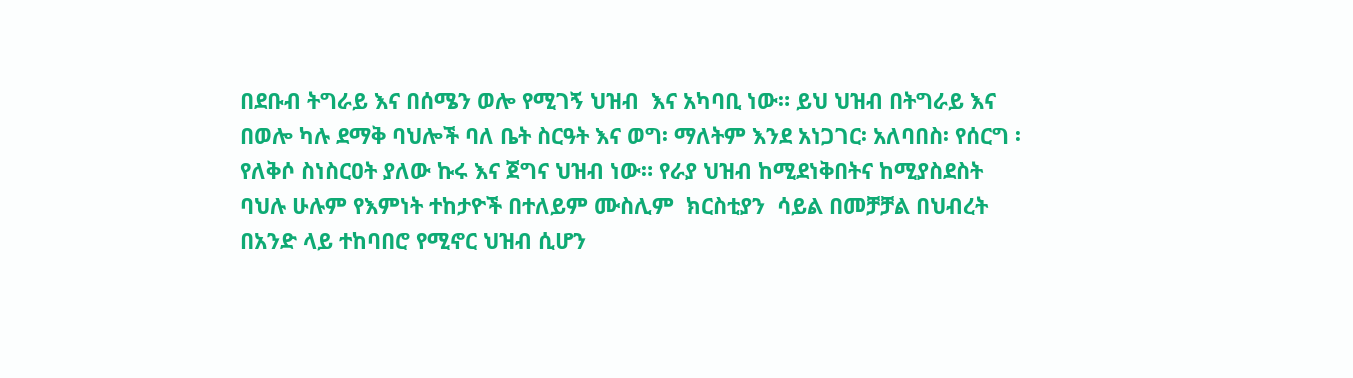በደቡብ ትግራይ እና በሰሜን ወሎ የሚገኝ ህዝብ  እና አካባቢ ነው። ይህ ህዝብ በትግራይ እና በወሎ ካሉ ደማቅ ባህሎች ባለ ቤት ስርዓት እና ወግ፡ ማለትም እንደ አነጋገር፡ አለባበስ፡ የሰርግ ፡ የለቅሶ ስነስርዐት ያለው ኩሩ እና ጀግና ህዝብ ነው። የራያ ህዝብ ከሚደነቅበትና ከሚያስደስት ባህሉ ሁሉም የእምነት ተከታዮች በተለይም ሙስሊም  ክርስቲያን  ሳይል በመቻቻል በህብረት በአንድ ላይ ተከባበሮ የሚኖር ህዝብ ሲሆን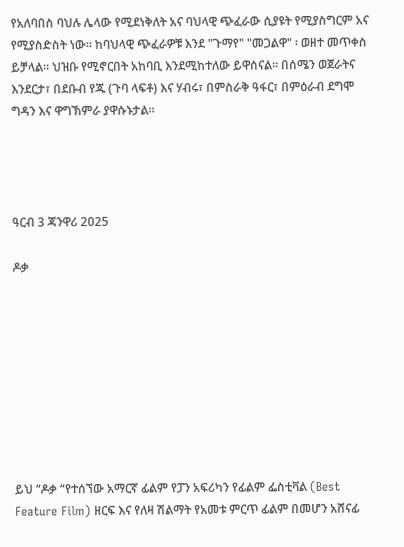የአለባበስ ባህሉ ሌላው የሚደነቅለት አና ባህላዊ ጭፈራው ሲያዩት የሚያስግርም አና የሚያስድስት ነው። ከባህላዊ ጭፈራዎቹ እንደ "ጉማየ" "መጋልዋ" ፡ ወዘተ መጥቀስ ይቻላል፡፡ ህዝቡ የሚኖርበት አከባቢ እንደሚከተለው ይዋሰናል። በሰሜን ወጀራትና እንደርታ፣ በደቡብ የጁ (ጉባ ላፍቶ) እና ሃብሩ፣ በምስራቅ ዓፋር፣ በምዕራብ ደግሞ ግዳን እና ዋግኽምራ ያዋሱኑታል።




ዓርብ 3 ጃንዋሪ 2025

ዶቃ









ይህ “ዶቃ “የተሰኘው አማርኛ ፊልም የፓን አፍሪካን የፊልም ፌስቲቫል (Best Feature Film) ዘርፍ እና የለዛ ሽልማት የአመቱ ምርጥ ፊልም በመሆን አሸናፊ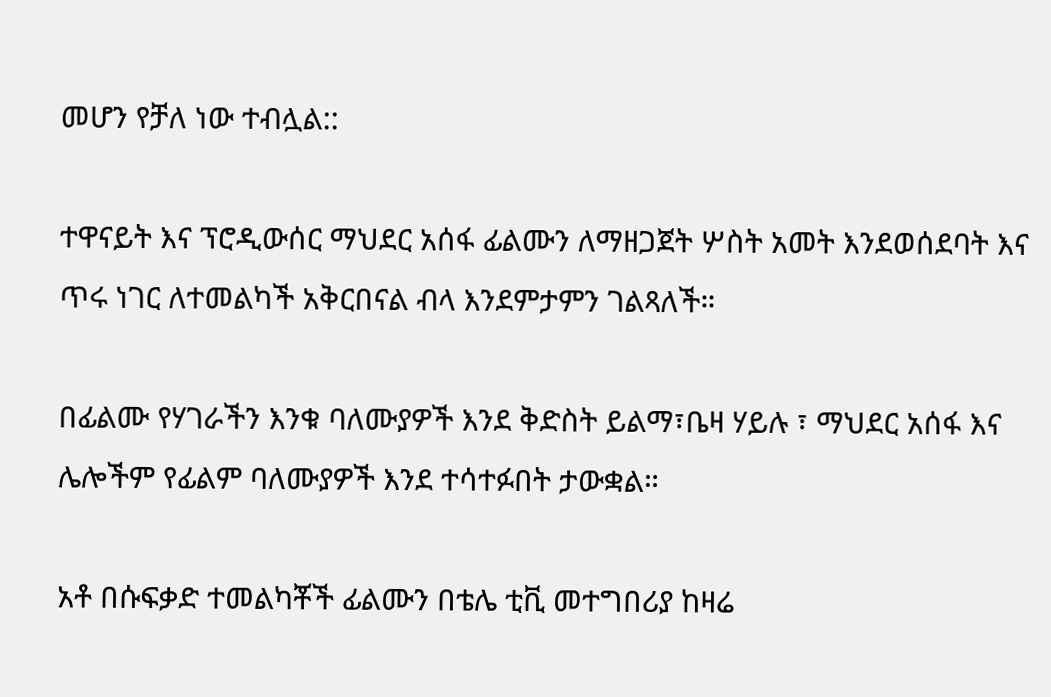መሆን የቻለ ነው ተብሏል::

ተዋናይት እና ፕሮዲውሰር ማህደር አሰፋ ፊልሙን ለማዘጋጀት ሦስት አመት እንደወሰደባት እና ጥሩ ነገር ለተመልካች አቅርበናል ብላ እንደምታምን ገልጻለች።

በፊልሙ የሃገራችን እንቁ ባለሙያዎች እንደ ቅድስት ይልማ፣ቤዛ ሃይሉ ፣ ማህደር አሰፋ እና ሌሎችም የፊልም ባለሙያዎች እንደ ተሳተፉበት ታውቋል።

አቶ በሱፍቃድ ተመልካቾች ፊልሙን በቴሌ ቲቪ መተግበሪያ ከዛሬ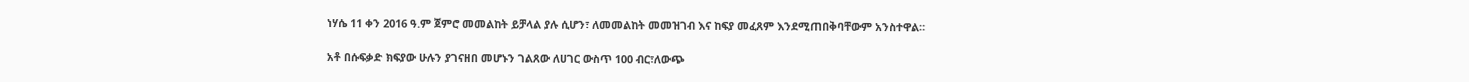ነሃሴ 11 ቀን 2016 ዓ.ም ጀምሮ መመልከት ይቻላል ያሉ ሲሆን፣ ለመመልከት መመዝገብ እና ከፍያ መፈጸም እንደሚጠበቅባቸውም አንስተዋል።

አቶ በሱፍቃድ ክፍያው ሁሉን ያገናዘበ መሆኑን ገልጸው ለሀገር ውስጥ 100 ብር፣ለውጭ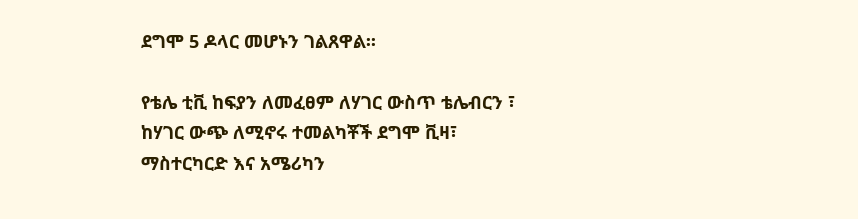ደግሞ 5 ዶላር መሆኑን ገልጸዋል፡፡

የቴሌ ቲቪ ከፍያን ለመፈፀም ለሃገር ውስጥ ቴሌብርን ፣ ከሃገር ውጭ ለሚኖሩ ተመልካቾች ደግሞ ቪዛ፣ ማስተርካርድ እና አሜሪካን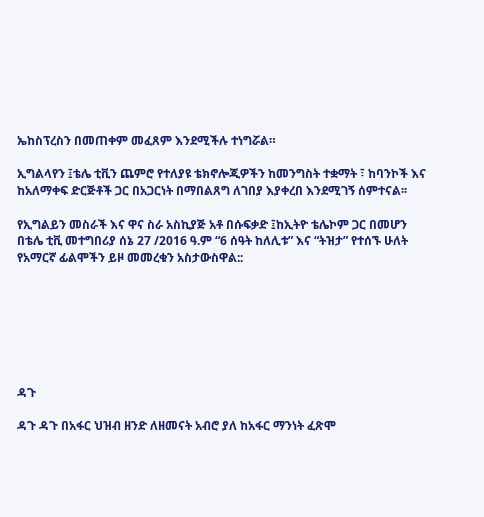ኤከስፕረስን በመጠቀም መፈጸም እንደሚችሉ ተነግሯል።

ኢግልላየን ፤ቴሌ ቲቪን ጨምሮ የተለያዩ ቴክኖሎጂዎችን ከመንግስት ተቋማት ፣ ከባንኮች እና ከአለማቀፍ ድርጅቶች ጋር በአጋርነት በማበልጸግ ለገበያ እያቀረበ እንደሚገኝ ሰምተናል፡፡

የኢግልይን መስራች እና ዋና ስራ አስኪያጅ አቶ በሱፍቃድ ፤ከኢትዮ ቴሌኮም ጋር በመሆን በቴሌ ቲቪ መተግበሪያ ሰኔ 27 /2016 ዓ.ም “6 ሰዓት ከለሊቱ” እና “ትዝታ” የተሰኙ ሁለት የአማርኛ ፊልሞችን ይዞ መመረቁን አስታውስዋል::







ዳጉ

ዳጉ ዳጉ በአፋር ህዝብ ዘንድ ለዘመናት አብሮ ያለ ከአፋር ማንነት ፈጽሞ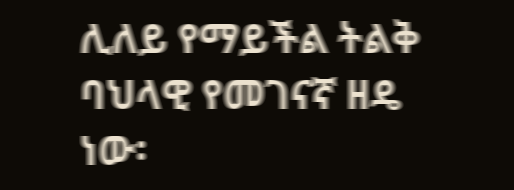ሊለይ የማይችል ትልቅ ባህላዊ የመገናኛ ዘዴ ነው፡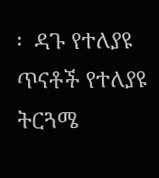፡  ዳጉ የተለያዩ ጥናቶች የተለያዩ ትርጓሜ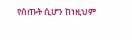የሰጡት ሲሆን ከነዚህም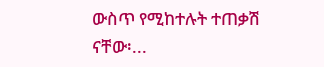ውስጥ የሚከተሉት ተጠቃሽ ናቸው፡...